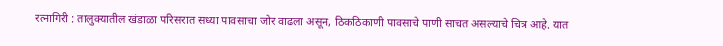रत्नागिरी : तालुक्यातील खंडाळा परिसरात सध्या पावसाचा जोर वाढला असून, ठिकठिकाणी पावसाचे पाणी साचत असल्याचे चित्र आहे. यात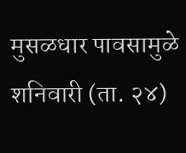मुसळधार पावसामुळे शनिवारी (ता. २४)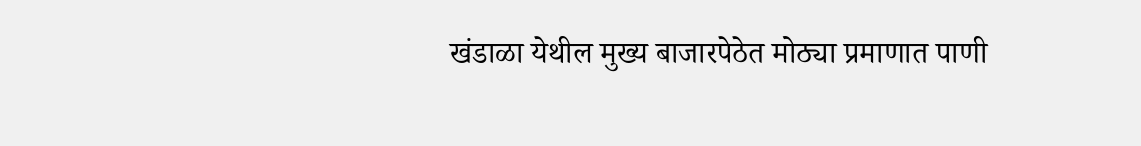खंडाळा येथील मुख्य बाजारपेठेत मोठ्या प्रमाणात पाणी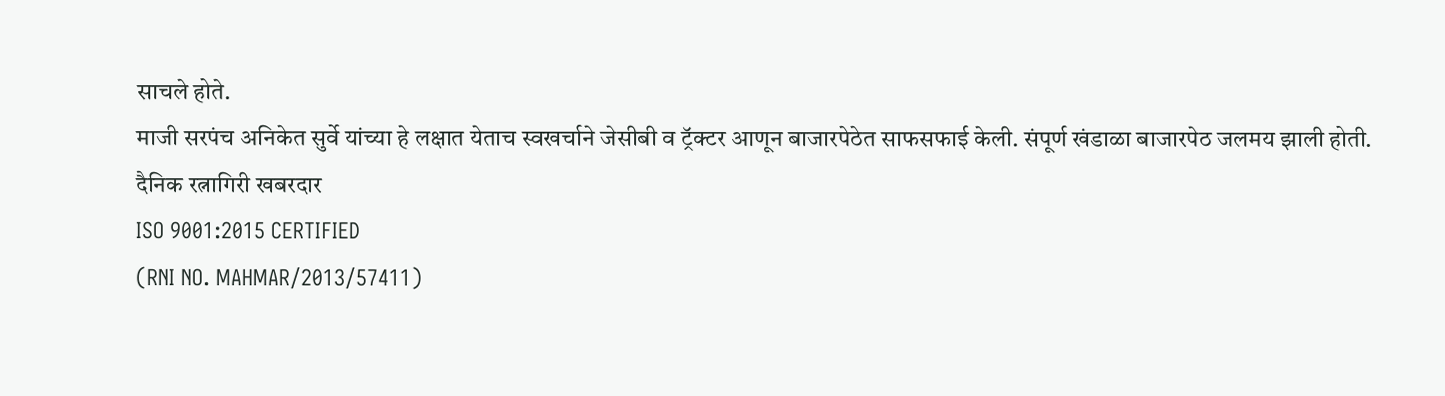साचले होते.
माजी सरपंच अनिकेत सुर्वे यांच्या हे लक्षात येताच स्वखर्चाने जेसीबी व ट्रॅक्टर आणून बाजारपेठेत साफसफाई केली. संपूर्ण खंडाळा बाजारपेठ जलमय झाली होती.
दैनिक रत्नागिरी खबरदार
ISO 9001:2015 CERTIFIED
(RNI NO. MAHMAR/2013/57411)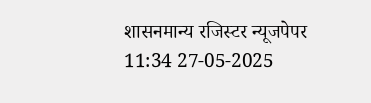शासनमान्य रजिस्टर न्यूजपेपर
11:34 27-05-2025